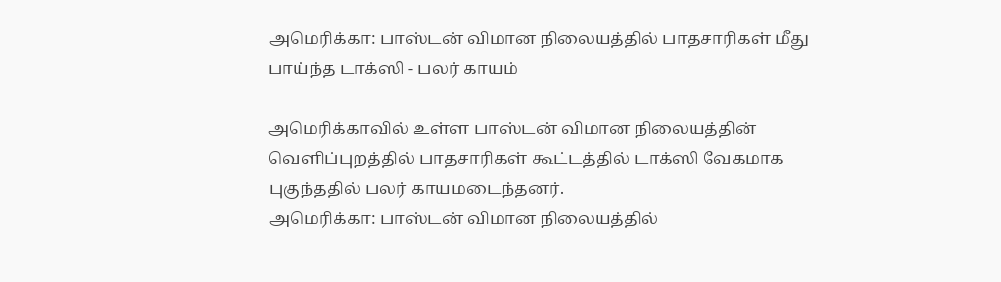அமெரிக்கா: பாஸ்டன் விமான நிலையத்தில் பாதசாரிகள் மீது பாய்ந்த டாக்ஸி - பலர் காயம்

அமெரிக்காவில் உள்ள பாஸ்டன் விமான நிலையத்தின் வெளிப்புறத்தில் பாதசாரிகள் கூட்டத்தில் டாக்ஸி வேகமாக புகுந்ததில் பலர் காயமடைந்தனர்.
அமெரிக்கா: பாஸ்டன் விமான நிலையத்தில்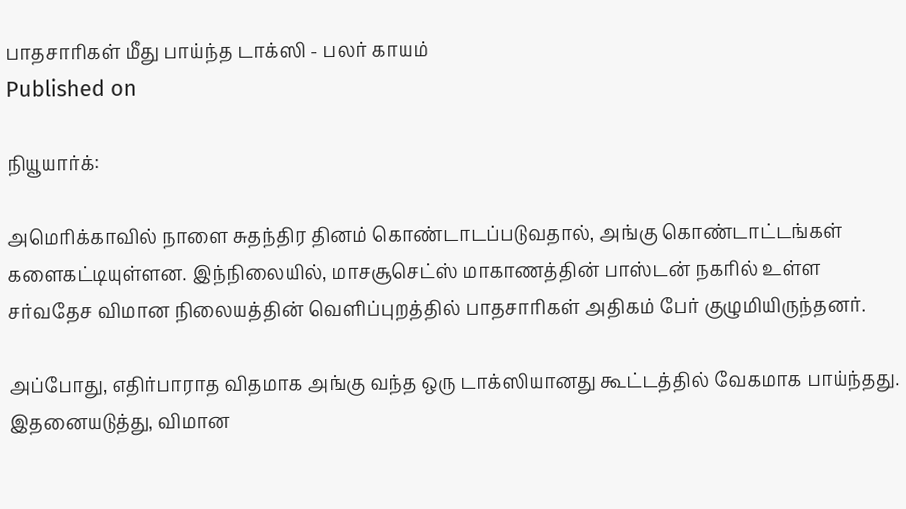பாதசாரிகள் மீது பாய்ந்த டாக்ஸி - பலர் காயம்
Published on

நியூயார்க்:

அமெரிக்காவில் நாளை சுதந்திர தினம் கொண்டாடப்படுவதால், அங்கு கொண்டாட்டங்கள் களைகட்டியுள்ளன. இந்நிலையில், மாசசூசெட்ஸ் மாகாணத்தின் பாஸ்டன் நகரில் உள்ள சர்வதேச விமான நிலையத்தின் வெளிப்புறத்தில் பாதசாரிகள் அதிகம் பேர் குழுமியிருந்தனர்.

அப்போது, எதிர்பாராத விதமாக அங்கு வந்த ஒரு டாக்ஸியானது கூட்டத்தில் வேகமாக பாய்ந்தது. இதனையடுத்து, விமான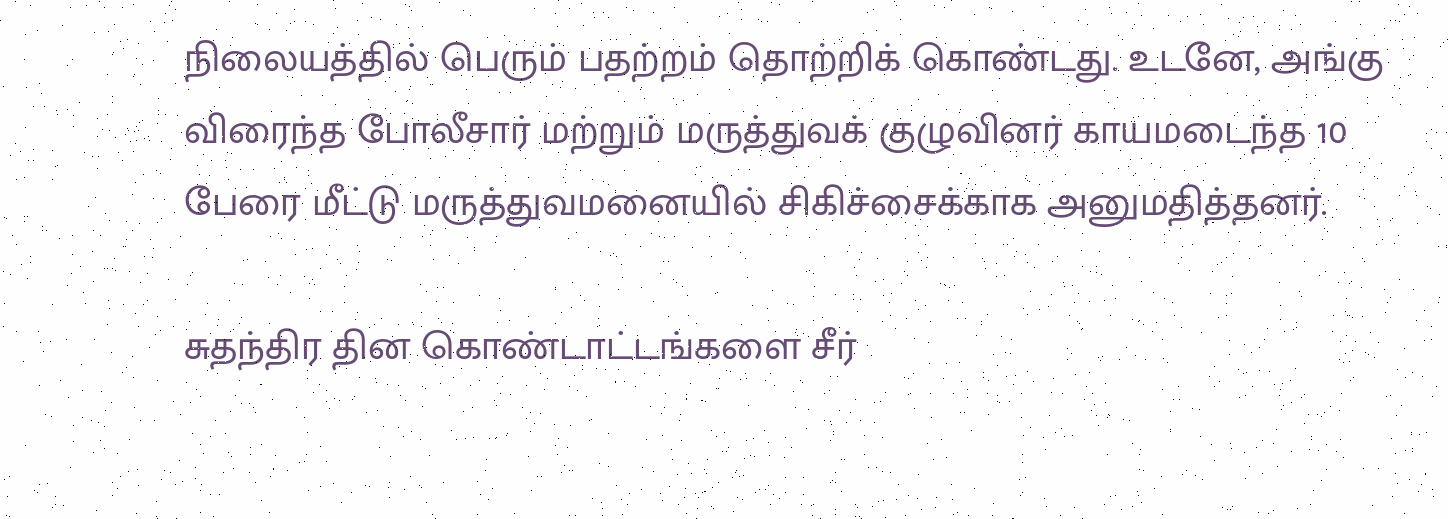நிலையத்தில் பெரும் பதற்றம் தொற்றிக் கொண்டது. உடனே, அங்கு விரைந்த போலீசார் மற்றும் மருத்துவக் குழுவினர் காயமடைந்த 10 பேரை மீட்டு மருத்துவமனையில் சிகிச்சைக்காக அனுமதித்தனர்.

சுதந்திர தின கொண்டாட்டங்களை சீர்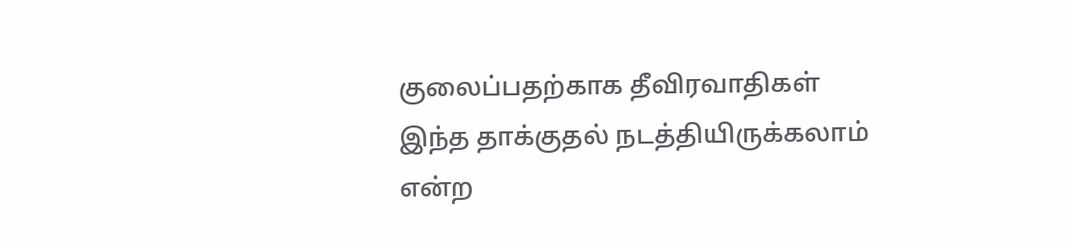குலைப்பதற்காக தீவிரவாதிகள் இந்த தாக்குதல் நடத்தியிருக்கலாம் என்ற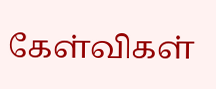கேள்விகள்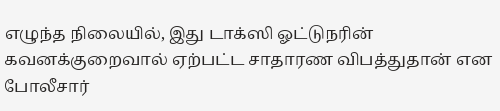எழுந்த நிலையில், இது டாக்ஸி ஓட்டுநரின் கவனக்குறைவால் ஏற்பட்ட சாதாரண விபத்துதான் என போலீசார்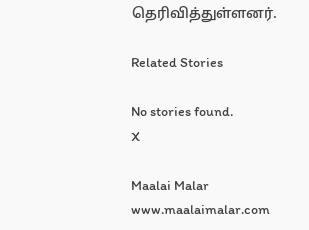தெரிவித்துள்ளனர்.

Related Stories

No stories found.
X

Maalai Malar
www.maalaimalar.com